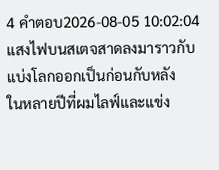4 คำตอบ2026-08-05 10:02:04
แสงไฟบนสเตจสาดลงมาราวกับแบ่งโลกออกเป็นก่อนกับหลัง
ในหลายปีที่ผมไลฟ์และแข่ง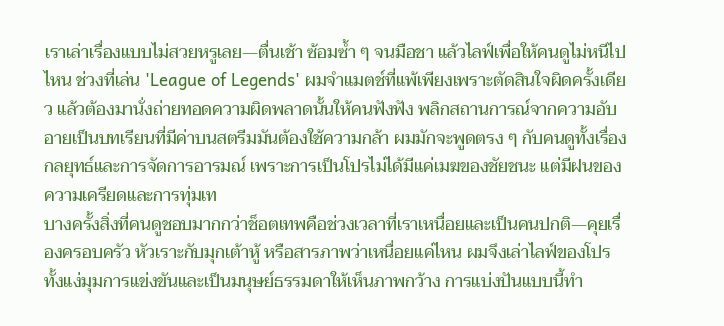เราเล่าเรื่องแบบไม่สวยหรูเลย—ตื่นเช้า ซ้อมซ้ำ ๆ จนมือชา แล้วไลฟ์เพื่อให้คนดูไม่หนีไปไหน ช่วงที่เล่น 'League of Legends' ผมจำแมตช์ที่แพ้เพียงเพราะตัดสินใจผิดครั้งเดียว แล้วต้องมานั่งถ่ายทอดความผิดพลาดนั้นให้คนฟังฟัง พลิกสถานการณ์จากความอับอายเป็นบทเรียนที่มีค่าบนสตรีมมันต้องใช้ความกล้า ผมมักจะพูดตรง ๆ กับคนดูทั้งเรื่องกลยุทธ์และการจัดการอารมณ์ เพราะการเป็นโปรไม่ได้มีแค่เมฆของชัยชนะ แต่มีฝนของความเครียดและการทุ่มเท
บางครั้งสิ่งที่คนดูชอบมากกว่าช็อตเทพคือช่วงเวลาที่เราเหนื่อยและเป็นคนปกติ—คุยเรื่องครอบครัว หัวเราะกับมุกเต้าหู้ หรือสารภาพว่าเหนื่อยแค่ไหน ผมจึงเล่าไลฟ์ของโปรทั้งแง่มุมการแข่งขันและเป็นมนุษย์ธรรมดาให้เห็นภาพกว้าง การแบ่งปันแบบนี้ทำ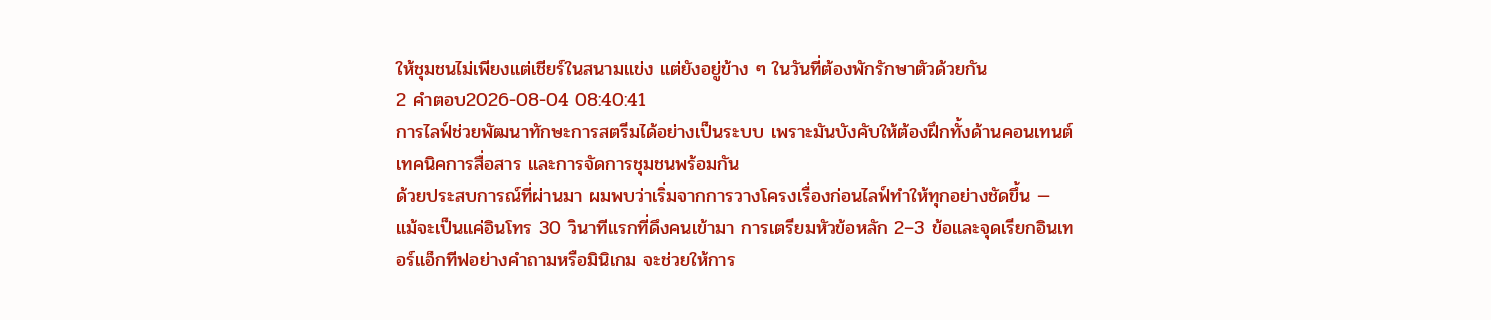ให้ชุมชนไม่เพียงแต่เชียร์ในสนามแข่ง แต่ยังอยู่ข้าง ๆ ในวันที่ต้องพักรักษาตัวด้วยกัน
2 คำตอบ2026-08-04 08:40:41
การไลฟ์ช่วยพัฒนาทักษะการสตรีมได้อย่างเป็นระบบ เพราะมันบังคับให้ต้องฝึกทั้งด้านคอนเทนต์ เทคนิคการสื่อสาร และการจัดการชุมชนพร้อมกัน
ด้วยประสบการณ์ที่ผ่านมา ผมพบว่าเริ่มจากการวางโครงเรื่องก่อนไลฟ์ทำให้ทุกอย่างชัดขึ้น — แม้จะเป็นแค่อินโทร 30 วินาทีแรกที่ดึงคนเข้ามา การเตรียมหัวข้อหลัก 2–3 ข้อและจุดเรียกอินเทอร์แอ็กทีฟอย่างคำถามหรือมินิเกม จะช่วยให้การ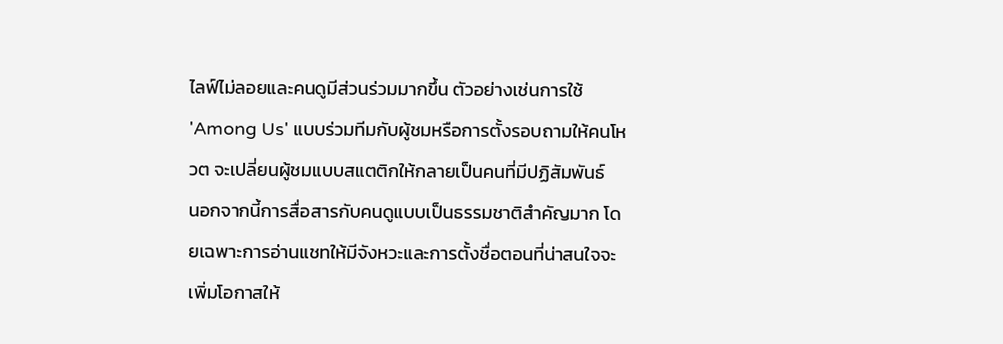ไลฟ์ไม่ลอยและคนดูมีส่วนร่วมมากขึ้น ตัวอย่างเช่นการใช้ 'Among Us' แบบร่วมทีมกับผู้ชมหรือการตั้งรอบถามให้คนโหวต จะเปลี่ยนผู้ชมแบบสแตติกให้กลายเป็นคนที่มีปฏิสัมพันธ์
นอกจากนี้การสื่อสารกับคนดูแบบเป็นธรรมชาติสำคัญมาก โดยเฉพาะการอ่านแชทให้มีจังหวะและการตั้งชื่อตอนที่น่าสนใจจะเพิ่มโอกาสให้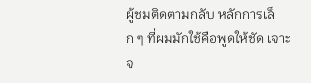ผู้ชมติดตามกลับ หลักการเล็ก ๆ ที่ผมมักใช้คือพูดให้ชัด เจาะจ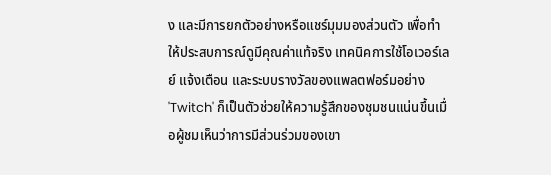ง และมีการยกตัวอย่างหรือแชร์มุมมองส่วนตัว เพื่อทำให้ประสบการณ์ดูมีคุณค่าแท้จริง เทคนิคการใช้โอเวอร์เลย์ แจ้งเตือน และระบบรางวัลของแพลตฟอร์มอย่าง 'Twitch' ก็เป็นตัวช่วยให้ความรู้สึกของชุมชนแน่นขึ้นเมื่อผู้ชมเห็นว่าการมีส่วนร่วมของเขา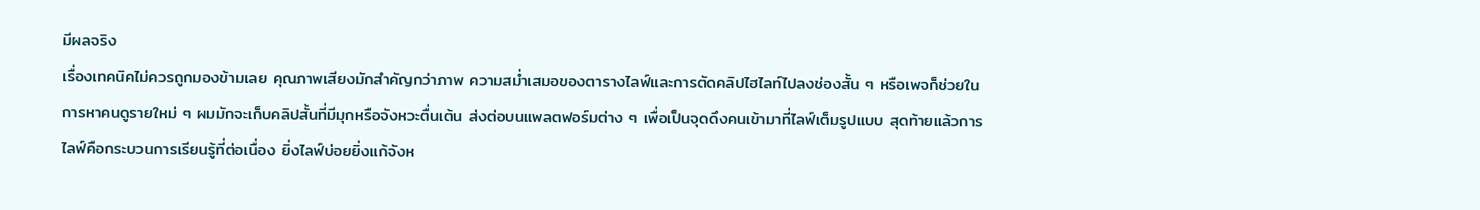มีผลจริง
เรื่องเทคนิคไม่ควรถูกมองข้ามเลย คุณภาพเสียงมักสำคัญกว่าภาพ ความสม่ำเสมอของตารางไลฟ์และการตัดคลิปไฮไลท์ไปลงช่องสั้น ๆ หรือเพจก็ช่วยในการหาคนดูรายใหม่ ๆ ผมมักจะเก็บคลิปสั้นที่มีมุกหรือจังหวะตื่นเต้น ส่งต่อบนแพลตฟอร์มต่าง ๆ เพื่อเป็นจุดดึงคนเข้ามาที่ไลฟ์เต็มรูปแบบ สุดท้ายแล้วการไลฟ์คือกระบวนการเรียนรู้ที่ต่อเนื่อง ยิ่งไลฟ์บ่อยยิ่งแก้จังห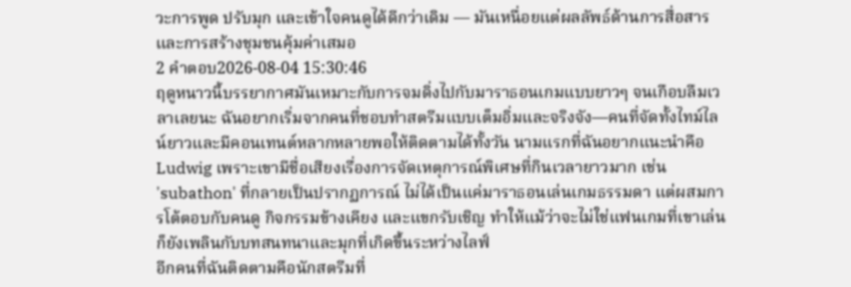วะการพูด ปรับมุก และเข้าใจคนดูได้ดีกว่าเดิม — มันเหนื่อยแต่ผลลัพธ์ด้านการสื่อสารและการสร้างชุมชนคุ้มค่าเสมอ
2 คำตอบ2026-08-04 15:30:46
ฤดูหนาวนี้บรรยากาศมันเหมาะกับการจมดิ่งไปกับมาราธอนเกมแบบยาวๆ จนเกือบลืมเวลาเลยนะ ฉันอยากเริ่มจากคนที่ชอบทำสตรีมแบบเต็มอิ่มและจริงจัง—คนที่จัดทั้งไทม์ไลน์ยาวและมีคอนเทนต์หลากหลายพอให้ติดตามได้ทั้งวัน นามแรกที่ฉันอยากแนะนำคือ Ludwig เพราะเขามีชื่อเสียงเรื่องการจัดเหตุการณ์พิเศษที่กินเวลายาวมาก เช่น 'subathon' ที่กลายเป็นปรากฏการณ์ ไม่ได้เป็นแค่มาราธอนเล่นเกมธรรมดา แต่ผสมการโต้ตอบกับคนดู กิจกรรมข้างเคียง และแขกรับเชิญ ทำให้แม้ว่าจะไม่ใช่แฟนเกมที่เขาเล่น ก็ยังเพลินกับบทสนทนาและมุกที่เกิดขึ้นระหว่างไลฟ์
อีกคนที่ฉันติดตามคือนักสตรีมที่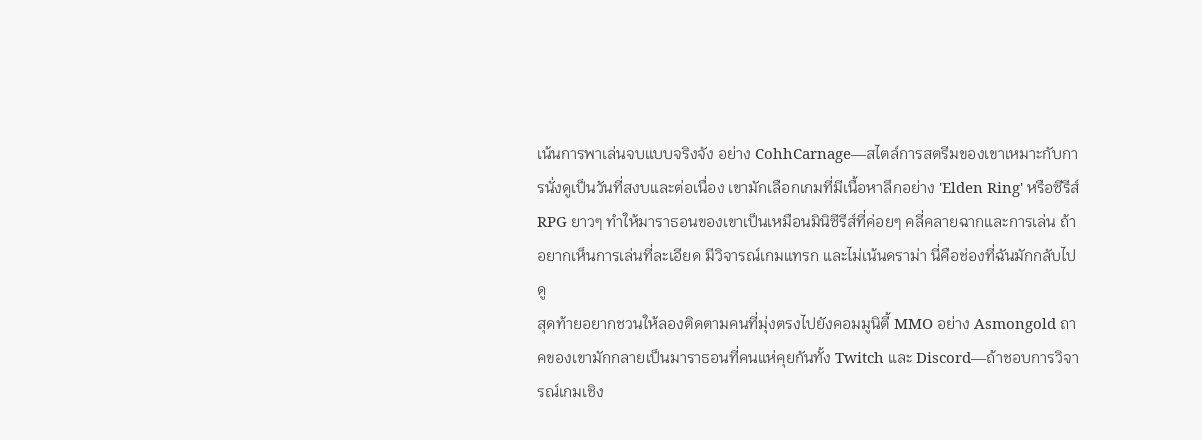เน้นการพาเล่นจบแบบจริงจัง อย่าง CohhCarnage—สไตล์การสตรีมของเขาเหมาะกับการนั่งดูเป็นวันที่สงบและต่อเนื่อง เขามักเลือกเกมที่มีเนื้อหาลึกอย่าง 'Elden Ring' หรือซีรีส์ RPG ยาวๆ ทำให้มาราธอนของเขาเป็นเหมือนมินิซีรีส์ที่ค่อยๆ คลี่คลายฉากและการเล่น ถ้าอยากเห็นการเล่นที่ละเอียด มีวิจารณ์เกมแทรก และไม่เน้นดราม่า นี่คือช่องที่ฉันมักกลับไปดู
สุดท้ายอยากชวนให้ลองติดตามคนที่มุ่งตรงไปยังคอมมูนิตี้ MMO อย่าง Asmongold ถาคของเขามักกลายเป็นมาราธอนที่คนแห่คุยกันทั้ง Twitch และ Discord—ถ้าชอบการวิจารณ์เกมเชิง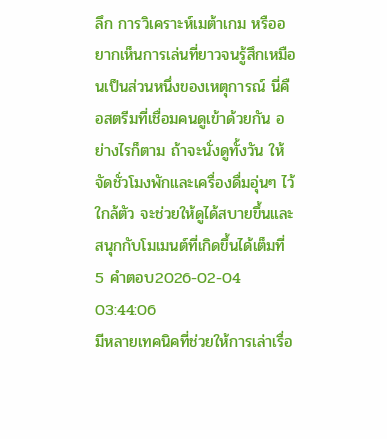ลึก การวิเคราะห์เมต้าเกม หรืออยากเห็นการเล่นที่ยาวจนรู้สึกเหมือนเป็นส่วนหนึ่งของเหตุการณ์ นี่คือสตรีมที่เชื่อมคนดูเข้าด้วยกัน อย่างไรก็ตาม ถ้าจะนั่งดูทั้งวัน ให้จัดชั่วโมงพักและเครื่องดื่มอุ่นๆ ไว้ใกล้ตัว จะช่วยให้ดูได้สบายขึ้นและสนุกกับโมเมนต์ที่เกิดขึ้นได้เต็มที่
5 คำตอบ2026-02-04 03:44:06
มีหลายเทคนิคที่ช่วยให้การเล่าเรื่อ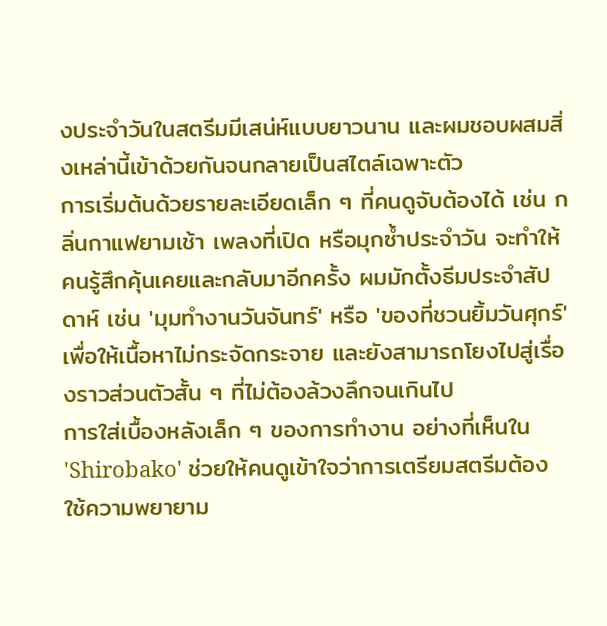งประจำวันในสตรีมมีเสน่ห์แบบยาวนาน และผมชอบผสมสิ่งเหล่านี้เข้าด้วยกันจนกลายเป็นสไตล์เฉพาะตัว
การเริ่มต้นด้วยรายละเอียดเล็ก ๆ ที่คนดูจับต้องได้ เช่น กลิ่นกาแฟยามเช้า เพลงที่เปิด หรือมุกซ้ำประจำวัน จะทำให้คนรู้สึกคุ้นเคยและกลับมาอีกครั้ง ผมมักตั้งธีมประจำสัปดาห์ เช่น 'มุมทำงานวันจันทร์' หรือ 'ของที่ชวนยิ้มวันศุกร์' เพื่อให้เนื้อหาไม่กระจัดกระจาย และยังสามารถโยงไปสู่เรื่องราวส่วนตัวสั้น ๆ ที่ไม่ต้องล้วงลึกจนเกินไป
การใส่เบื้องหลังเล็ก ๆ ของการทำงาน อย่างที่เห็นใน 'Shirobako' ช่วยให้คนดูเข้าใจว่าการเตรียมสตรีมต้องใช้ความพยายาม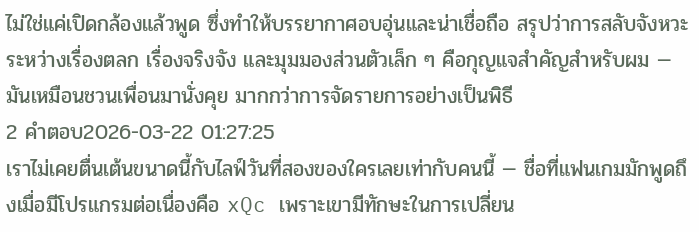ไม่ใช่แค่เปิดกล้องแล้วพูด ซึ่งทำให้บรรยากาศอบอุ่นและน่าเชื่อถือ สรุปว่าการสลับจังหวะระหว่างเรื่องตลก เรื่องจริงจัง และมุมมองส่วนตัวเล็ก ๆ คือกุญแจสำคัญสำหรับผม — มันเหมือนชวนเพื่อนมานั่งคุย มากกว่าการจัดรายการอย่างเป็นพิธี
2 คำตอบ2026-03-22 01:27:25
เราไม่เคยตื่นเต้นขนาดนี้กับไลฟ์วันที่สองของใครเลยเท่ากับคนนี้ — ชื่อที่แฟนเกมมักพูดถึงเมื่อมีโปรแกรมต่อเนื่องคือ xQc เพราะเขามีทักษะในการเปลี่ยน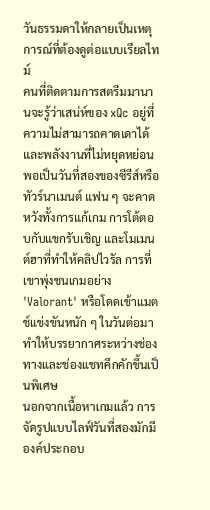วันธรรมดาให้กลายเป็นเหตุการณ์ที่ต้องดูต่อแบบเรียลไทม์
คนที่ติดตามการสตรีมมานานจะรู้ว่าเสน่ห์ของ xQc อยู่ที่ความไม่สามารถคาดเดาได้และพลังงานที่ไม่หยุดหย่อน พอเป็นวันที่สองของซีรีส์หรือทัวร์นาเมนต์ แฟน ๆ จะคาดหวังทั้งการแก้เกม การโต้ตอบกับแขกรับเชิญ และโมเมนต์ฮาที่ทำให้คลิปไวรัล การที่เขาพุ่งชนเกมอย่าง 'Valorant' หรือโดดเข้าแมตช์แข่งขันหนัก ๆ ในวันต่อมาทำให้บรรยากาศระหว่างช่องทางและช่องแชทคึกคักขึ้นเป็นพิเศษ
นอกจากเนื้อหาเกมแล้ว การจัดรูปแบบไลฟ์วันที่สองมักมีองค์ประกอบ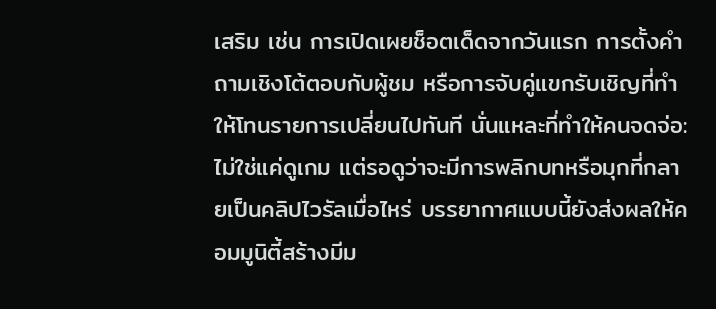เสริม เช่น การเปิดเผยช็อตเด็ดจากวันแรก การตั้งคำถามเชิงโต้ตอบกับผู้ชม หรือการจับคู่แขกรับเชิญที่ทำให้โทนรายการเปลี่ยนไปทันที นั่นแหละที่ทำให้คนจดจ่อ: ไม่ใช่แค่ดูเกม แต่รอดูว่าจะมีการพลิกบทหรือมุกที่กลายเป็นคลิปไวรัลเมื่อไหร่ บรรยากาศแบบนี้ยังส่งผลให้คอมมูนิตี้สร้างมีม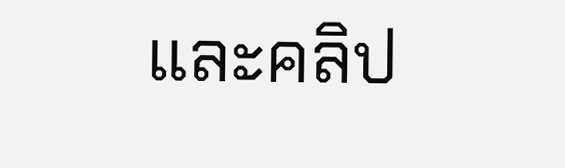และคลิป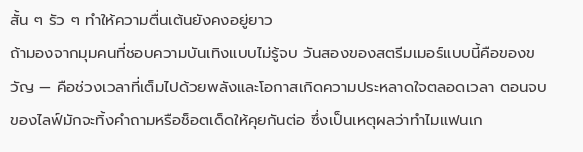สั้น ๆ รัว ๆ ทำให้ความตื่นเต้นยังคงอยู่ยาว
ถ้ามองจากมุมคนที่ชอบความบันเทิงแบบไม่รู้จบ วันสองของสตรีมเมอร์แบบนี้คือของขวัญ — คือช่วงเวลาที่เต็มไปด้วยพลังและโอกาสเกิดความประหลาดใจตลอดเวลา ตอนจบของไลฟ์มักจะทิ้งคำถามหรือช็อตเด็ดให้คุยกันต่อ ซึ่งเป็นเหตุผลว่าทำไมแฟนเก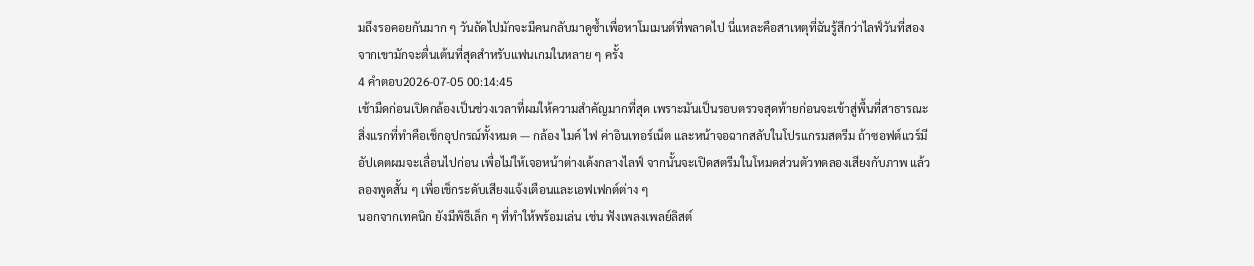มถึงรอคอยกันมาก ๆ วันถัดไปมักจะมีคนกลับมาดูซ้ำเพื่อหาโมเมนต์ที่พลาดไป นี่แหละคือสาเหตุที่ฉันรู้สึกว่าไลฟ์วันที่สองจากเขามักจะตื่นเต้นที่สุดสำหรับแฟนเกมในหลาย ๆ ครั้ง
4 คำตอบ2026-07-05 00:14:45
เช้ามืดก่อนเปิดกล้องเป็นช่วงเวลาที่ผมให้ความสำคัญมากที่สุด เพราะมันเป็นรอบตรวจสุดท้ายก่อนจะเข้าสู่พื้นที่สาธารณะ
สิ่งแรกที่ทำคือเช็กอุปกรณ์ทั้งหมด — กล้อง ไมค์ ไฟ ค่าอินเทอร์เน็ต และหน้าจอฉากสลับในโปรแกรมสตรีม ถ้าซอฟต์แวร์มีอัปเดตผมจะเลื่อนไปก่อน เพื่อไม่ให้เจอหน้าต่างเด้งกลางไลฟ์ จากนั้นจะเปิดสตรีมในโหมดส่วนตัวทดลองเสียงกับภาพ แล้วลองพูดสั้น ๆ เพื่อเช็กระดับเสียงแจ้งเตือนและเอฟเฟกต์ต่าง ๆ
นอกจากเทคนิก ยังมีพิธีเล็ก ๆ ที่ทำให้พร้อมเล่น เช่น ฟังเพลงเพลย์ลิสต์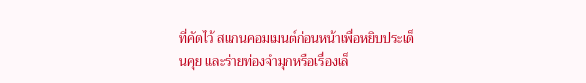ที่คัดไว้ สแกนคอมเมนต์ก่อนหน้าเพื่อหยิบประเด็นคุย และร่ายท่องจำมุกหรือเรื่องเล็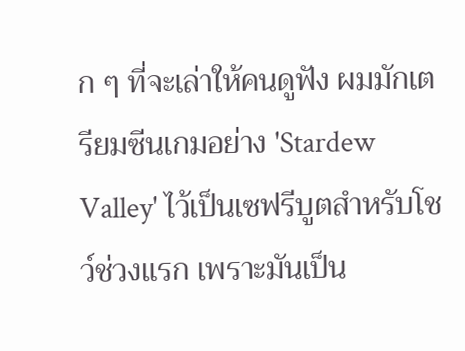ก ๆ ที่จะเล่าให้คนดูฟัง ผมมักเตรียมซีนเกมอย่าง 'Stardew Valley' ไว้เป็นเซฟรีบูตสำหรับโชว์ช่วงแรก เพราะมันเป็น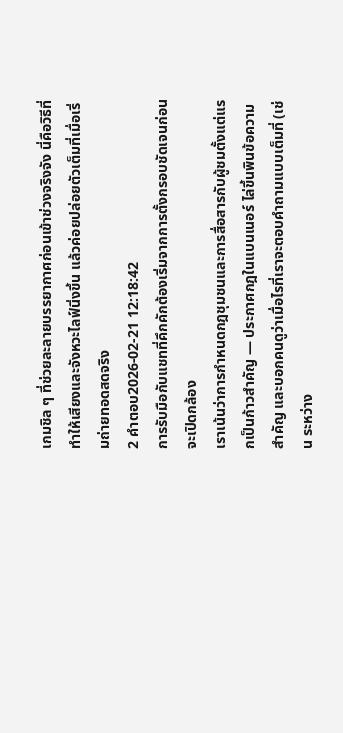เกมชิล ๆ ที่ช่วยละลายบรรยากาศก่อนเข้าช่วงจริงจัง นี่คือวิธีที่ทำให้เสียงและจังหวะไลฟ์นิ่งขึ้น แล้วค่อยปล่อยตัวเต็มที่เมื่อเริ่มถ่ายทอดสดจริง
2 คำตอบ2026-02-21 12:18:42
การรับมือกับแชทที่คึกคักต้องเริ่มจากการตั้งกรอบชัดเจนก่อนจะเปิดกล้อง
เราเน้นว่าการกำหนดกฎชุมชนและการสื่อสารกับผู้ชมตั้งแต่แรกเป็นก้าวสำคัญ — ประกาศกฎในแบนเนอร์ ไล่ขึ้นพินข้อความสำคัญ และบอกคนดูว่าเมื่อไรที่เราจะตอบคำถามแบบเต็มที่ (เช่น ระหว่าง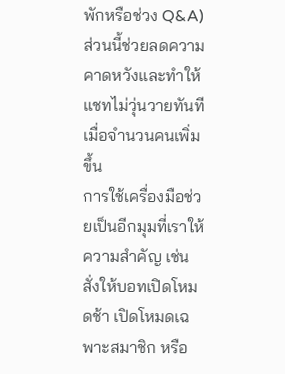พักหรือช่วง Q&A) ส่วนนี้ช่วยลดความคาดหวังและทำให้แชทไม่วุ่นวายทันทีเมื่อจำนวนคนเพิ่มขึ้น
การใช้เครื่องมือช่วยเป็นอีกมุมที่เราให้ความสำคัญ เช่น สั่งให้บอทเปิดโหมดช้า เปิดโหมดเฉพาะสมาชิก หรือ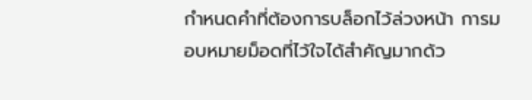กำหนดคำที่ต้องการบล็อกไว้ล่วงหน้า การมอบหมายม็อดที่ไว้ใจได้สำคัญมากด้ว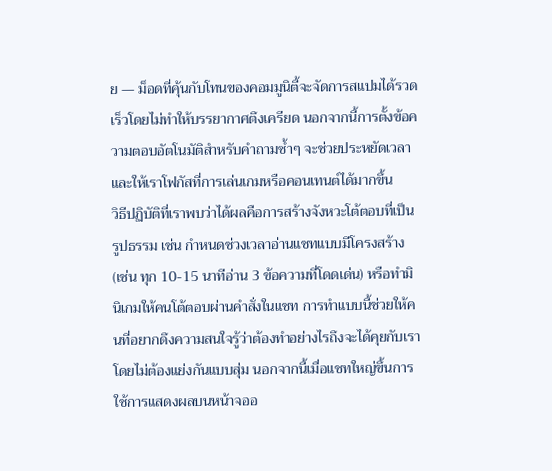ย — ม็อดที่คุ้นกับโทนของคอมมูนิตี้จะจัดการสแปมได้รวดเร็วโดยไม่ทำให้บรรยากาศตึงเครียด นอกจากนี้การตั้งข้อความตอบอัตโนมัติสำหรับคำถามซ้ำๆ จะช่วยประหยัดเวลาและให้เราโฟกัสที่การเล่นเกมหรือคอนเทนต์ได้มากขึ้น
วิธีปฏิบัติที่เราพบว่าได้ผลคือการสร้างจังหวะโต้ตอบที่เป็นรูปธรรม เช่น กำหนดช่วงเวลาอ่านแชทแบบมีโครงสร้าง (เช่น ทุก 10-15 นาทีอ่าน 3 ข้อความที่โดดเด่น) หรือทำมินิเกมให้คนโต้ตอบผ่านคำสั่งในแชท การทำแบบนี้ช่วยให้คนที่อยากดึงความสนใจรู้ว่าต้องทำอย่างไรถึงจะได้คุยกับเราโดยไม่ต้องแย่งกันแบบสุ่ม นอกจากนี้เมื่อแชทใหญ่ขึ้นการใช้การแสดงผลบนหน้าจออ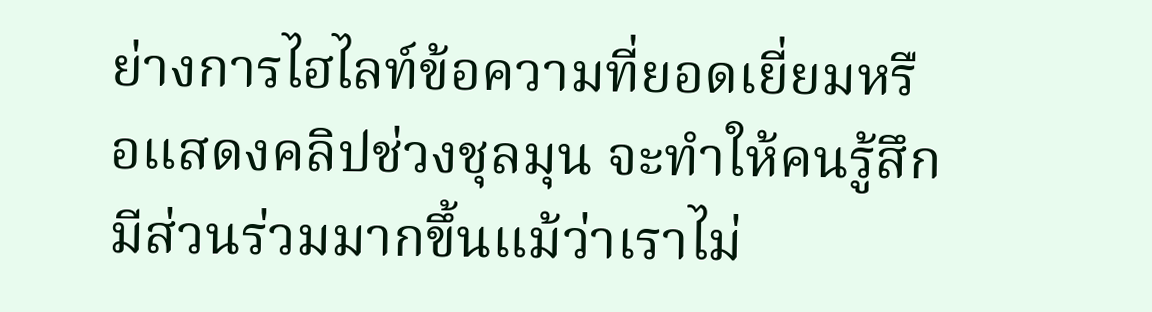ย่างการไฮไลท์ข้อความที่ยอดเยี่ยมหรือแสดงคลิปช่วงชุลมุน จะทำให้คนรู้สึกมีส่วนร่วมมากขึ้นแม้ว่าเราไม่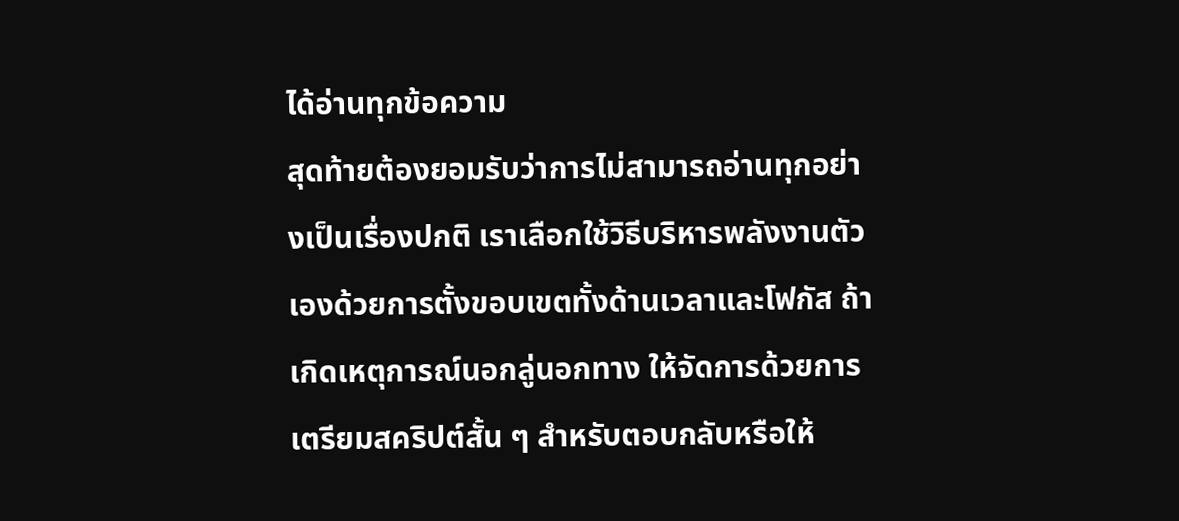ได้อ่านทุกข้อความ
สุดท้ายต้องยอมรับว่าการไม่สามารถอ่านทุกอย่างเป็นเรื่องปกติ เราเลือกใช้วิธีบริหารพลังงานตัวเองด้วยการตั้งขอบเขตทั้งด้านเวลาและโฟกัส ถ้าเกิดเหตุการณ์นอกลู่นอกทาง ให้จัดการด้วยการเตรียมสคริปต์สั้น ๆ สำหรับตอบกลับหรือให้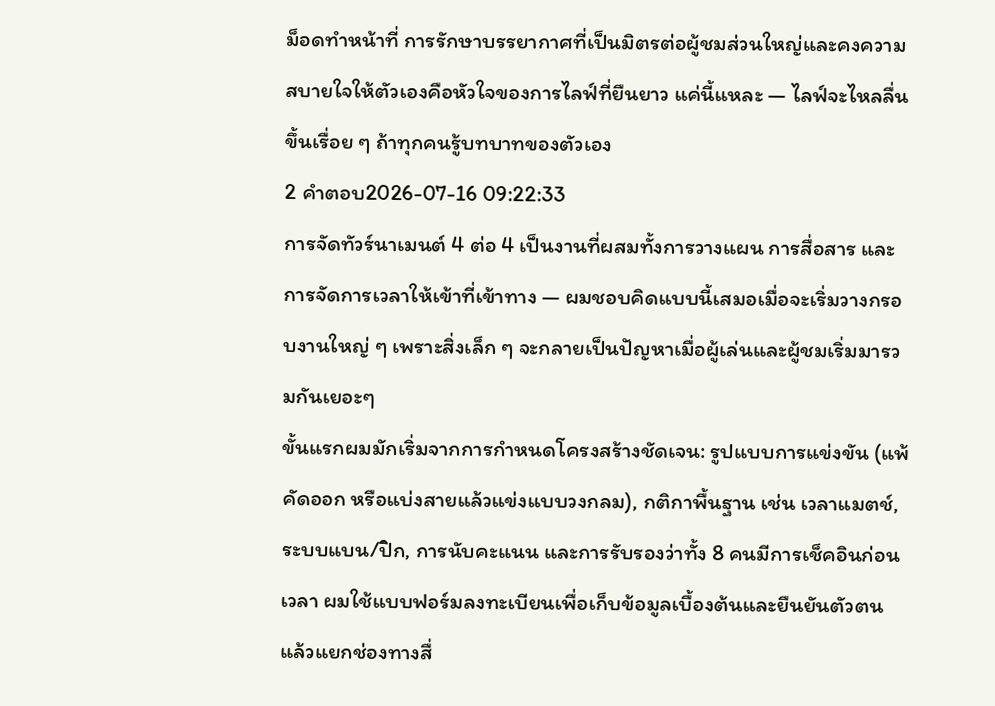ม็อดทำหน้าที่ การรักษาบรรยากาศที่เป็นมิตรต่อผู้ชมส่วนใหญ่และคงความสบายใจให้ตัวเองคือหัวใจของการไลฟ์ที่ยืนยาว แค่นี้แหละ — ไลฟ์จะไหลลื่นขึ้นเรื่อย ๆ ถ้าทุกคนรู้บทบาทของตัวเอง
2 คำตอบ2026-07-16 09:22:33
การจัดทัวร์นาเมนต์ 4 ต่อ 4 เป็นงานที่ผสมทั้งการวางแผน การสื่อสาร และการจัดการเวลาให้เข้าที่เข้าทาง — ผมชอบคิดแบบนี้เสมอเมื่อจะเริ่มวางกรอบงานใหญ่ ๆ เพราะสิ่งเล็ก ๆ จะกลายเป็นปัญหาเมื่อผู้เล่นและผู้ชมเริ่มมารวมกันเยอะๆ
ขั้นแรกผมมักเริ่มจากการกำหนดโครงสร้างชัดเจน: รูปแบบการแข่งขัน (แพ้คัดออก หรือแบ่งสายแล้วแข่งแบบวงกลม), กติกาพื้นฐาน เช่น เวลาแมตช์, ระบบแบน/ปิก, การนับคะแนน และการรับรองว่าทั้ง 8 คนมีการเช็คอินก่อนเวลา ผมใช้แบบฟอร์มลงทะเบียนเพื่อเก็บข้อมูลเบื้องต้นและยืนยันตัวตน แล้วแยกช่องทางสื่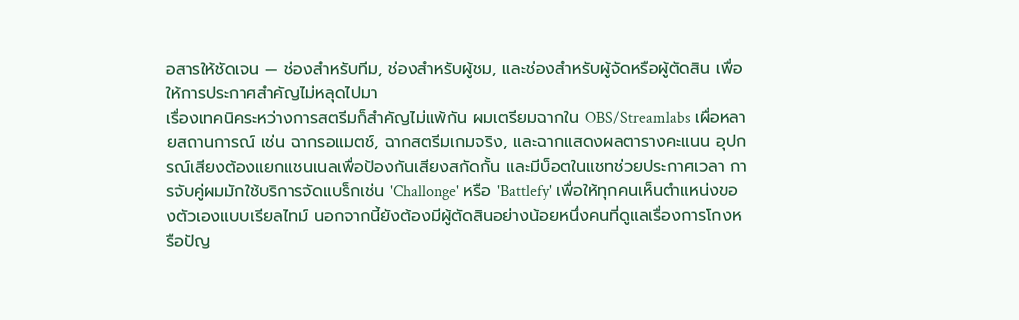อสารให้ชัดเจน — ช่องสำหรับทีม, ช่องสำหรับผู้ชม, และช่องสำหรับผู้จัดหรือผู้ตัดสิน เพื่อให้การประกาศสำคัญไม่หลุดไปมา
เรื่องเทคนิคระหว่างการสตรีมก็สำคัญไม่แพ้กัน ผมเตรียมฉากใน OBS/Streamlabs เผื่อหลายสถานการณ์ เช่น ฉากรอแมตช์, ฉากสตรีมเกมจริง, และฉากแสดงผลตารางคะแนน อุปกรณ์เสียงต้องแยกแชนเนลเพื่อป้องกันเสียงสกัดกั้น และมีบ็อตในแชทช่วยประกาศเวลา การจับคู่ผมมักใช้บริการจัดแบร็กเช่น 'Challonge' หรือ 'Battlefy' เพื่อให้ทุกคนเห็นตำแหน่งของตัวเองแบบเรียลไทม์ นอกจากนี้ยังต้องมีผู้ตัดสินอย่างน้อยหนึ่งคนที่ดูแลเรื่องการโกงหรือปัญ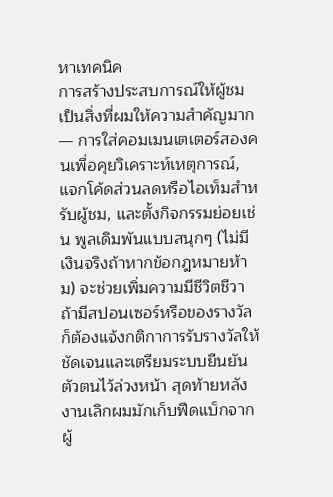หาเทคนิค
การสร้างประสบการณ์ให้ผู้ชมเป็นสิ่งที่ผมให้ความสำคัญมาก — การใส่คอมเมนเตเตอร์สองคนเพื่อคุยวิเคราะห์เหตุการณ์, แจกโค้ดส่วนลดหรือไอเท็มสำหรับผู้ชม, และตั้งกิจกรรมย่อยเช่น พูลเดิมพันแบบสนุกๆ (ไม่มีเงินจริงถ้าหากข้อกฎหมายห้าม) จะช่วยเพิ่มความมีชีวิตชีวา ถ้ามีสปอนเซอร์หรือของรางวัลก็ต้องแจ้งกติกาการรับรางวัลให้ชัดเจนและเตรียมระบบยืนยันตัวตนไว้ล่วงหน้า สุดท้ายหลังงานเลิกผมมักเก็บฟีดแบ็กจากผู้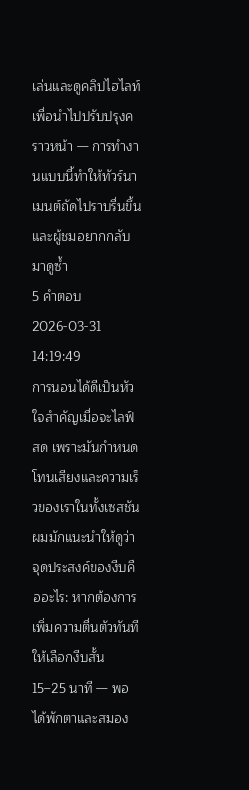เล่นและดูคลิปไฮไลท์เพื่อนำไปปรับปรุงคราวหน้า — การทำงานแบบนี้ทำให้ทัวร์นาเมนต์ถัดไปราบรื่นขึ้นและผู้ชมอยากกลับมาดูซ้ำ
5 คำตอบ2026-03-31 14:19:49
การนอนได้ดีเป็นหัวใจสำคัญเมื่อจะไลฟ์สด เพราะมันกำหนดโทนเสียงและความเร็วของเราในทั้งเซสชัน
ผมมักแนะนำให้ดูว่าจุดประสงค์ของงีบคืออะไร: หากต้องการเพิ่มความตื่นตัวทันที ให้เลือกงีบสั้น 15–25 นาที — พอได้พักตาและสมอง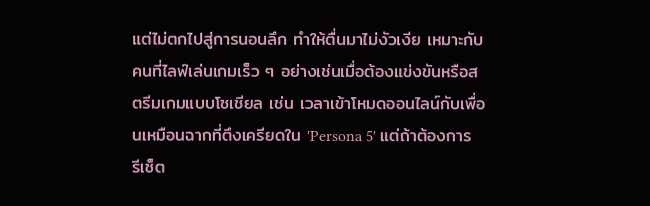แต่ไม่ตกไปสู่การนอนลึก ทำให้ตื่นมาไม่งัวเงีย เหมาะกับคนที่ไลฟ์เล่นเกมเร็ว ๆ อย่างเช่นเมื่อต้องแข่งขันหรือสตรีมเกมแบบโซเชียล เช่น เวลาเข้าโหมดออนไลน์กับเพื่อนเหมือนฉากที่ตึงเครียดใน 'Persona 5' แต่ถ้าต้องการรีเซ็ต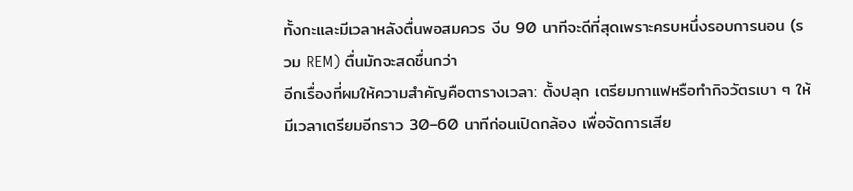ทั้งกะและมีเวลาหลังตื่นพอสมควร งีบ 90 นาทีจะดีที่สุดเพราะครบหนึ่งรอบการนอน (รวม REM) ตื่นมักจะสดชื่นกว่า
อีกเรื่องที่ผมให้ความสำคัญคือตารางเวลา: ตั้งปลุก เตรียมกาแฟหรือทำกิจวัตรเบา ๆ ให้มีเวลาเตรียมอีกราว 30–60 นาทีก่อนเปิดกล้อง เพื่อจัดการเสีย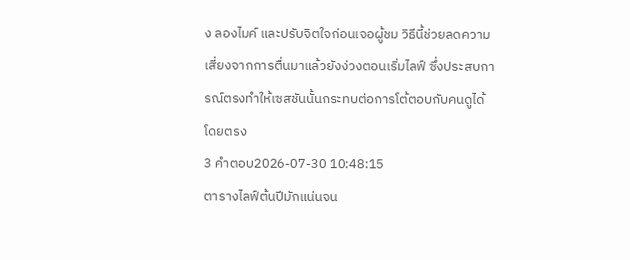ง ลองไมค์ และปรับจิตใจก่อนเจอผู้ชม วิธีนี้ช่วยลดความเสี่ยงจากการตื่นมาแล้วยังง่วงตอนเริ่มไลฟ์ ซึ่งประสบการณ์ตรงทำให้เซสชันนั้นกระทบต่อการโต้ตอบกับคนดูได้โดยตรง
3 คำตอบ2026-07-30 10:48:15
ตารางไลฟ์ต้นปีมักแน่นจน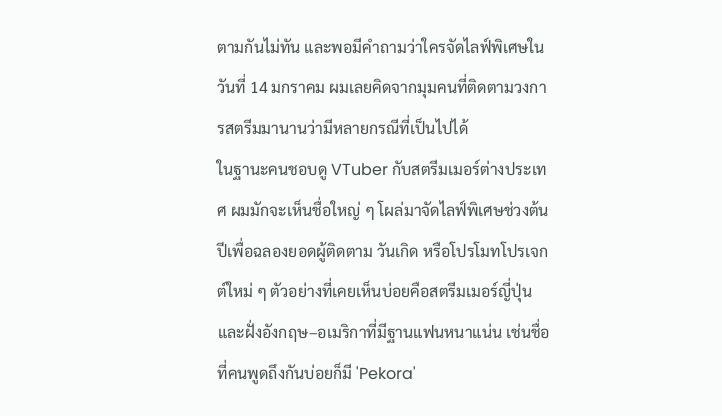ตามกันไม่ทัน และพอมีคำถามว่าใครจัดไลฟ์พิเศษในวันที่ 14 มกราคม ผมเลยคิดจากมุมคนที่ติดตามวงการสตรีมมานานว่ามีหลายกรณีที่เป็นไปได้
ในฐานะคนชอบดู VTuber กับสตรีมเมอร์ต่างประเทศ ผมมักจะเห็นชื่อใหญ่ ๆ โผล่มาจัดไลฟ์พิเศษช่วงต้นปีเพื่อฉลองยอดผู้ติดตาม วันเกิด หรือโปรโมทโปรเจกต์ใหม่ ๆ ตัวอย่างที่เคยเห็นบ่อยคือสตรีมเมอร์ญี่ปุ่นและฝั่งอังกฤษ–อเมริกาที่มีฐานแฟนหนาแน่น เช่นชื่อที่คนพูดถึงกันบ่อยก็มี 'Pekora'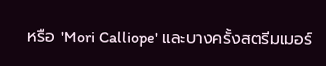หรือ 'Mori Calliope' และบางครั้งสตรีมเมอร์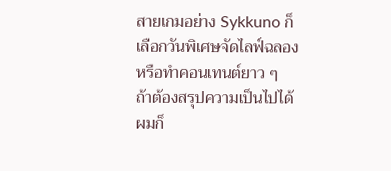สายเกมอย่าง Sykkuno ก็เลือกวันพิเศษจัดไลฟ์ฉลองหรือทำคอนเทนต์ยาว ๆ
ถ้าต้องสรุปความเป็นไปได้ ผมก็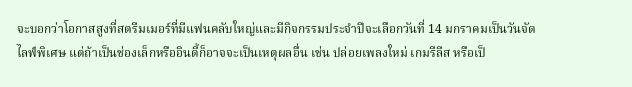จะบอกว่าโอกาสสูงที่สตรีมเมอร์ที่มีแฟนคลับใหญ่และมีกิจกรรมประจำปีจะเลือกวันที่ 14 มกราคมเป็นวันจัดไลฟ์พิเศษ แต่ถ้าเป็นช่องเล็กหรืออินดี้ก็อาจจะเป็นเหตุผลอื่น เช่น ปล่อยเพลงใหม่ เกมรีลีส หรือเป็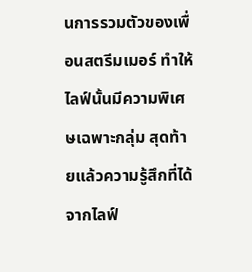นการรวมตัวของเพื่อนสตรีมเมอร์ ทำให้ไลฟ์นั้นมีความพิเศษเฉพาะกลุ่ม สุดท้ายแล้วความรู้สึกที่ได้จากไลฟ์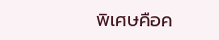พิเศษคือค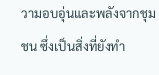วามอบอุ่นและพลังจากชุมชน ซึ่งเป็นสิ่งที่ยังทำ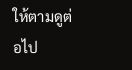ให้ตามดูต่อไป